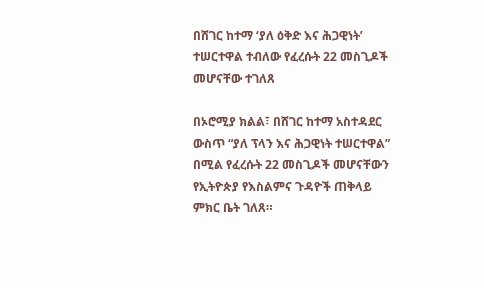በሸገር ከተማ ‘ያለ ዕቅድ እና ሕጋዊነት’ ተሠርተዋል ተብለው የፈረሱት 22 መስጊዶች መሆናቸው ተገለጸ

በኦሮሚያ ክልል፣ በሸገር ከተማ አስተዳደር ውስጥ “ያለ ፕላን እና ሕጋዊነት ተሠርተዋል” በሚል የፈረሱት 22 መስጊዶች መሆናቸውን የኢትዮጵያ የእስልምና ጉዳዮች ጠቅላይ ምክር ቤት ገለጸ።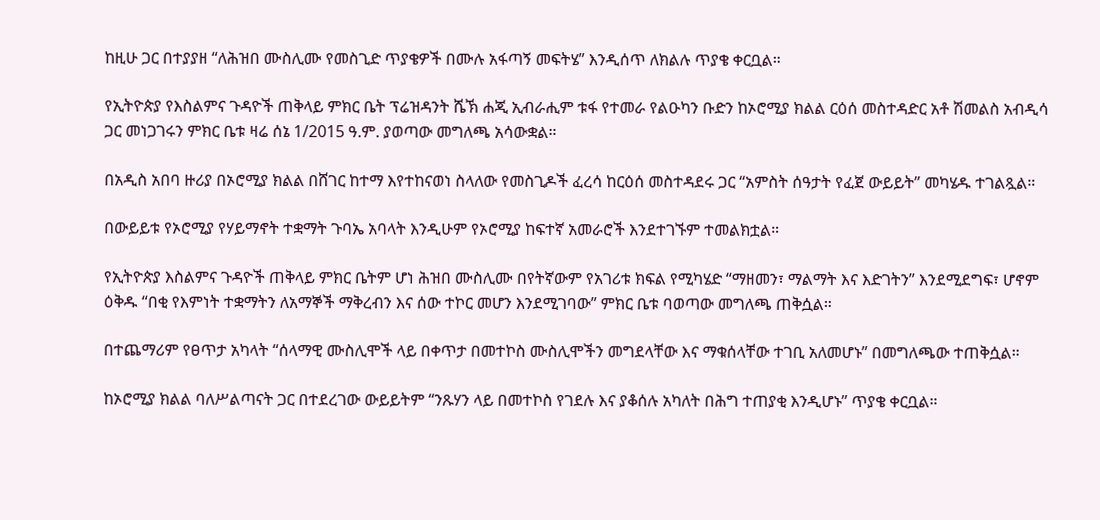ከዚሁ ጋር በተያያዘ “ለሕዝበ ሙስሊሙ የመስጊድ ጥያቄዎች በሙሉ አፋጣኝ መፍትሄ” እንዲሰጥ ለክልሉ ጥያቄ ቀርቧል።

የኢትዮጵያ የእስልምና ጉዳዮች ጠቅላይ ምክር ቤት ፕሬዝዳንት ሼኽ ሐጂ ኢብራሒም ቱፋ የተመራ የልዑካን ቡድን ከኦሮሚያ ክልል ርዕሰ መስተዳድር አቶ ሽመልስ አብዲሳ ጋር መነጋገሩን ምክር ቤቱ ዛሬ ሰኔ 1/2015 ዓ.ም. ያወጣው መግለጫ አሳውቋል።

በአዲስ አበባ ዙሪያ በኦሮሚያ ክልል በሸገር ከተማ እየተከናወነ ስላለው የመስጊዶች ፈረሳ ከርዕሰ መስተዳደሩ ጋር “አምስት ሰዓታት የፈጀ ውይይት” መካሄዱ ተገልጿል።

በውይይቱ የኦሮሚያ የሃይማኖት ተቋማት ጉባኤ አባላት እንዲሁም የኦሮሚያ ከፍተኛ አመራሮች እንደተገኙም ተመልክቷል።

የኢትዮጵያ እስልምና ጉዳዮች ጠቅላይ ምክር ቤትም ሆነ ሕዝበ ሙስሊሙ በየትኛውም የአገሪቱ ክፍል የሚካሄድ “ማዘመን፣ ማልማት እና እድገትን” እንደሚደግፍ፣ ሆኖም ዕቅዱ “በቂ የእምነት ተቋማትን ለአማኞች ማቅረብን እና ሰው ተኮር መሆን እንደሚገባው” ምክር ቤቱ ባወጣው መግለጫ ጠቅሷል።

በተጨማሪም የፀጥታ አካላት “ሰላማዊ ሙስሊሞች ላይ በቀጥታ በመተኮስ ሙስሊሞችን መግደላቸው እና ማቁሰላቸው ተገቢ አለመሆኑ” በመግለጫው ተጠቅሷል።

ከኦሮሚያ ክልል ባለሥልጣናት ጋር በተደረገው ውይይትም “ንጹሃን ላይ በመተኮስ የገደሉ እና ያቆሰሉ አካለት በሕግ ተጠያቂ እንዲሆኑ” ጥያቄ ቀርቧል።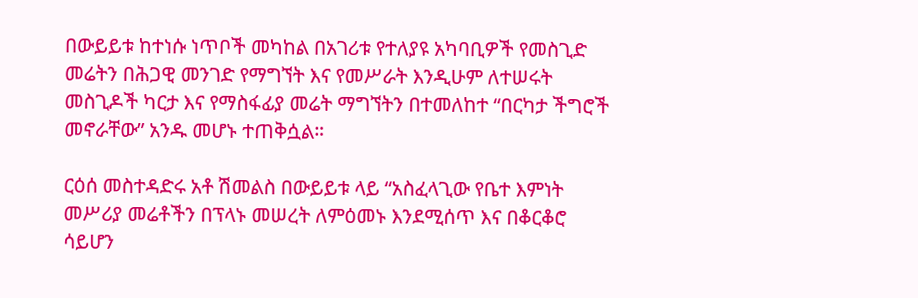በውይይቱ ከተነሱ ነጥቦች መካከል በአገሪቱ የተለያዩ አካባቢዎች የመስጊድ መሬትን በሕጋዊ መንገድ የማግኘት እና የመሥራት እንዲሁም ለተሠሩት መስጊዶች ካርታ እና የማስፋፊያ መሬት ማግኘትን በተመለከተ “በርካታ ችግሮች መኖራቸው” አንዱ መሆኑ ተጠቅሷል።

ርዕሰ መስተዳድሩ አቶ ሽመልስ በውይይቱ ላይ “አስፈላጊው የቤተ እምነት መሥሪያ መሬቶችን በፕላኑ መሠረት ለምዕመኑ እንደሚሰጥ እና በቆርቆሮ ሳይሆን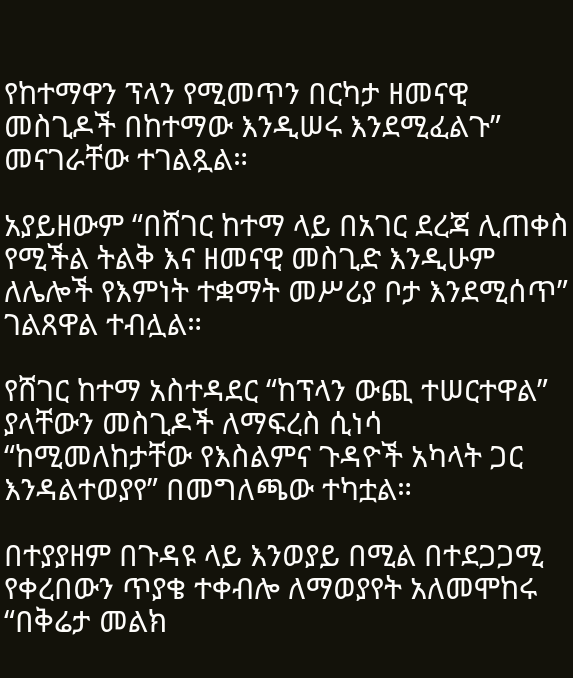የከተማዋን ፕላን የሚመጥን በርካታ ዘመናዊ መስጊዶች በከተማው እንዲሠሩ እንደሚፈልጉ” መናገራቸው ተገልጿል።

አያይዘውም “በሸገር ከተማ ላይ በአገር ደረጃ ሊጠቀስ የሚችል ትልቅ እና ዘመናዊ መስጊድ እንዲሁም ለሌሎች የእምነት ተቋማት መሥሪያ ቦታ እንደሚሰጥ” ገልጸዋል ተብሏል።

የሸገር ከተማ አስተዳደር “ከፕላን ውጪ ተሠርተዋል” ያላቸውን መስጊዶች ለማፍረስ ሲነሳ “ከሚመለከታቸው የእስልምና ጉዳዮች አካላት ጋር እንዳልተወያየ” በመግለጫው ተካቷል።

በተያያዘም በጉዳዩ ላይ እንወያይ በሚል በተደጋጋሚ የቀረበውን ጥያቄ ተቀብሎ ለማወያየት አለመሞከሩ “በቅሬታ መልክ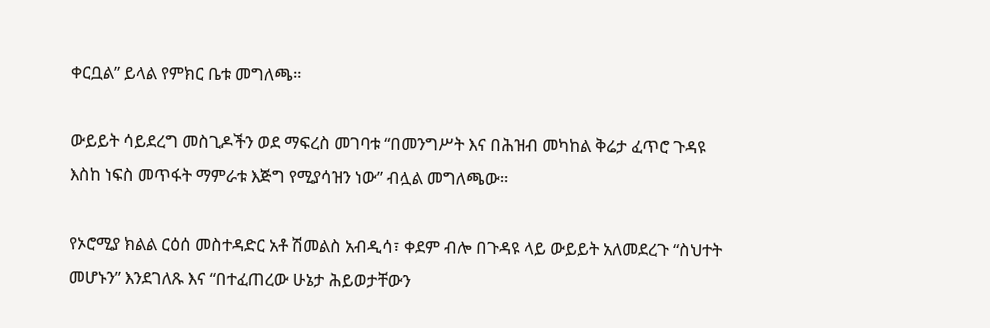ቀርቧል” ይላል የምክር ቤቱ መግለጫ።

ውይይት ሳይደረግ መስጊዶችን ወደ ማፍረስ መገባቱ “በመንግሥት እና በሕዝብ መካከል ቅሬታ ፈጥሮ ጉዳዩ እስከ ነፍስ መጥፋት ማምራቱ እጅግ የሚያሳዝን ነው” ብሏል መግለጫው።

የኦሮሚያ ክልል ርዕሰ መስተዳድር አቶ ሽመልስ አብዲሳ፣ ቀደም ብሎ በጉዳዩ ላይ ውይይት አለመደረጉ “ስህተት መሆኑን” እንደገለጹ እና “በተፈጠረው ሁኔታ ሕይወታቸውን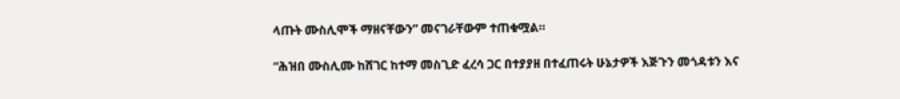ላጡት ሙስሊሞች ማዘናቸውን” መናገራቸውም ተጠቁሟል።

“ሕዝበ ሙስሊሙ ከሸገር ከተማ መስጊድ ፈረሳ ጋር በተያያዘ በተፈጠሩት ሁኔታዎች እጅጉን መጎዳቱን እና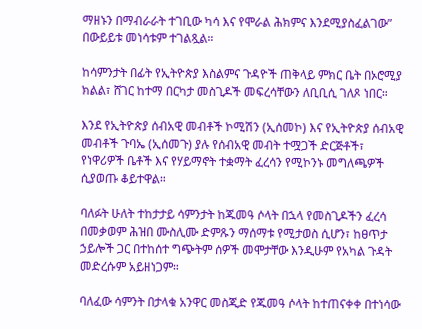ማዘኑን በማብራራት ተገቢው ካሳ እና የሞራል ሕክምና እንደሚያስፈልገው” በውይይቱ መነሳቱም ተገልጿል።

ከሳምንታት በፊት የኢትዮጵያ እስልምና ጉዳዮች ጠቅላይ ምክር ቤት በኦሮሚያ ክልል፣ ሸገር ከተማ በርካታ መስጊዶች መፍረሳቸውን ለቢቢሲ ገለጾ ነበር።

እንደ የኢትዮጵያ ሰብአዊ መብቶች ኮሚሽን (ኢሰመኮ) እና የኢትዮጵያ ሰብአዊ መብቶች ጉባኤ (ኢሰመጉ) ያሉ የሰብአዊ መብት ተሟጋች ድርጅቶች፣ የነዋሪዎች ቤቶች እና የሃይማኖት ተቋማት ፈረሳን የሚኮንኑ መግለጫዎች ሲያወጡ ቆይተዋል።

ባለፉት ሁለት ተከታታይ ሳምንታት ከጁመዓ ሶላት በኋላ የመስጊዶችን ፈረሳ በመቃወም ሕዝበ ሙስሊሙ ድምጹን ማሰማቱ የሚታወስ ሲሆን፣ ከፀጥታ ኃይሎች ጋር በተከሰተ ግጭትም ሰዎች መሞታቸው እንዲሁም የአካል ጉዳት መድረሱም አይዘነጋም።

ባለፈው ሳምንት በታላቁ አንዋር መስጂድ የጁመዓ ሶላት ከተጠናቀቀ በተነሳው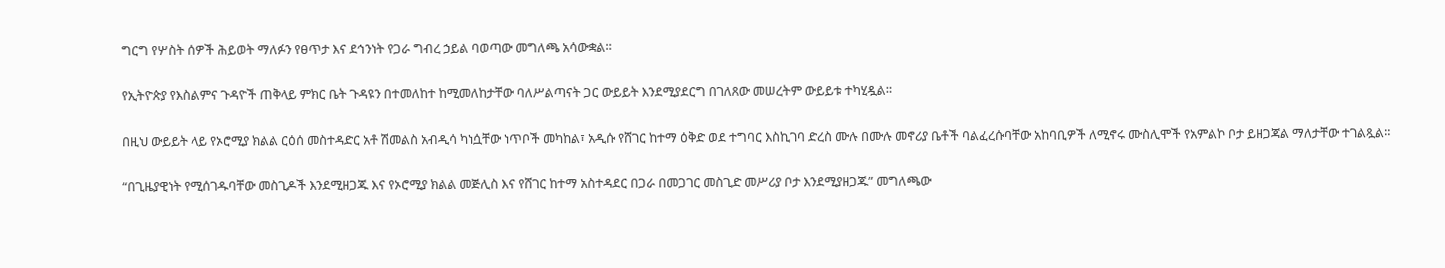ግርግ የሦስት ሰዎች ሕይወት ማለፉን የፀጥታ እና ደኅንነት የጋራ ግብረ ኃይል ባወጣው መግለጫ አሳውቋል።

የኢትዮጵያ የእስልምና ጉዳዮች ጠቅላይ ምክር ቤት ጉዳዩን በተመለከተ ከሚመለከታቸው ባለሥልጣናት ጋር ውይይት እንደሚያደርግ በገለጸው መሠረትም ውይይቱ ተካሂዷል።

በዚህ ውይይት ላይ የኦሮሚያ ክልል ርዕሰ መስተዳድር አቶ ሽመልስ አብዲሳ ካነሷቸው ነጥቦች መካከል፣ አዲሱ የሸገር ከተማ ዕቅድ ወደ ተግባር እስኪገባ ድረስ ሙሉ በሙሉ መኖሪያ ቤቶች ባልፈረሱባቸው አከባቢዎች ለሚኖሩ ሙስሊሞች የአምልኮ ቦታ ይዘጋጃል ማለታቸው ተገልጿል።

“በጊዜያዊነት የሚሰገዱባቸው መስጊዶች እንደሚዘጋጁ እና የኦሮሚያ ክልል መጅሊስ እና የሸገር ከተማ አስተዳደር በጋራ በመጋገር መስጊድ መሥሪያ ቦታ እንደሚያዘጋጁ” መግለጫው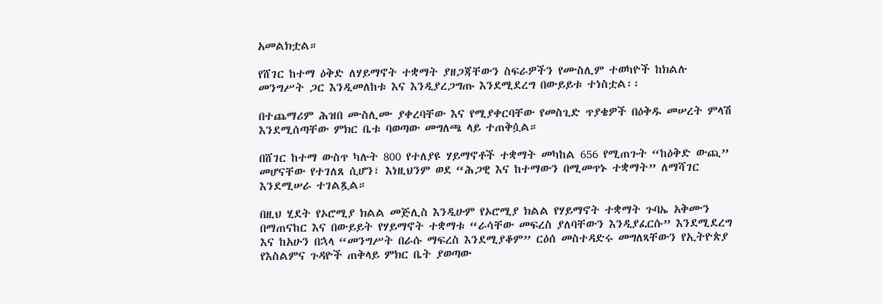አመልክቷል።

የሸገር ከተማ ዕቅድ ለሃይማኖት ተቋማት ያዘጋጃቸውን ስፍራዎችን የሙስሊም ተወካዮች ከክልሉ መንግሥት ጋር እንዲመለከቱ እና እንዲያረጋግጡ እንደሚደረግ በውይይቱ ተነስቷል፡፡

በተጨማሪም ሕዝበ ሙስሊሙ ያቀረባቸው እና የሚያቀርባቸው የመስጊድ ጥያቄዎች በዕቅዱ መሠረት ምላሽ እንደሚሰጣቸው ምክር ቤቱ ባወጣው መግለጫ ላይ ተጠቅሷል።

በሸገር ከተማ ውስጥ ካሉት 800 የተለያዩ ሃይማኖቶች ተቋማት መካከል 656 የሚጠጉት “ከዕቅድ ውጪ” መሆናቸው የተገለጸ ሲሆን፣ እነዚህንም ወደ “ሕጋዊ እና ከተማውን በሚመጥኑ ተቋማት” ለማሻገር እንደሚሠራ ተገልጿል።

በዚህ ሂደት የኦሮሚያ ክልል መጅሊስ እንዲሁም የኦሮሚያ ክልል የሃይማኖት ተቋማት ጉባኤ አቅሙን በማጠናከር እና በውይይት የሃይማኖት ተቋማቱ “ራሳቸው መፍረስ ያለባቸውን እንዲያፈርሱ” እንደሚደረግ እና ከአሁን በኋላ “መንግሥት በራሱ ማፍረስ እንደሚያቆም” ርዕሰ መስተዳድሩ መግለጻቸውን የኢትዮጵያ የእስልምና ጉዳዮች ጠቅላይ ምክር ቤት ያወጣው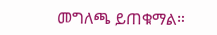መግለጫ ይጠቁማል።